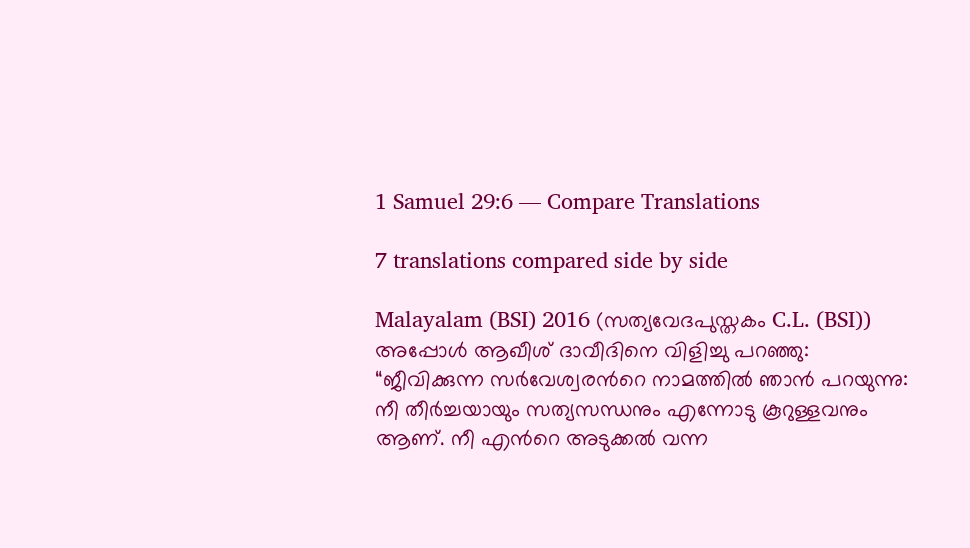1 Samuel 29:6 — Compare Translations

7 translations compared side by side

Malayalam (BSI) 2016 (സത്യവേദപുസ്തകം C.L. (BSI))
അപ്പോള്‍ ആഖീശ് ദാവീദിനെ വിളിച്ചു പറഞ്ഞു: “ജീവിക്കുന്ന സര്‍വേശ്വരന്‍റെ നാമത്തില്‍ ഞാന്‍ പറയുന്നു: നീ തീര്‍ച്ചയായും സത്യസന്ധനും എന്നോടു കൂറുള്ളവനും ആണ്. നീ എന്‍റെ അടുക്കല്‍ വന്ന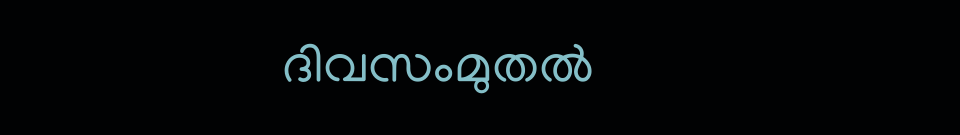ദിവസംമുതല്‍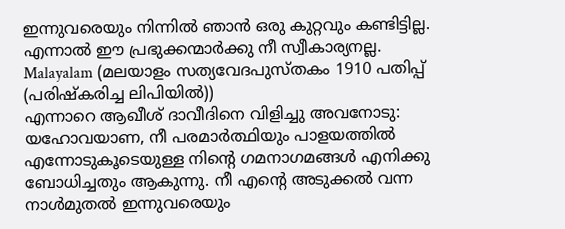ഇന്നുവരെയും നിന്നില്‍ ഞാന്‍ ഒരു കുറ്റവും കണ്ടിട്ടില്ല. എന്നാല്‍ ഈ പ്രഭുക്കന്മാര്‍ക്കു നീ സ്വീകാര്യനല്ല.
Malayalam (മലയാളം സത്യവേദപുസ്തകം 1910 പതിപ്പ് (പരിഷ്കരിച്ച ലിപിയിൽ))
എന്നാറെ ആഖീശ് ദാവീദിനെ വിളിച്ചു അവനോടു: യഹോവയാണ, നീ പരമാർത്ഥിയും പാളയത്തിൽ എന്നോടുകൂടെയുള്ള നിന്റെ ഗമനാഗമങ്ങൾ എനിക്കു ബോധിച്ചതും ആകുന്നു. നീ എന്റെ അടുക്കൽ വന്ന നാൾമുതൽ ഇന്നുവരെയും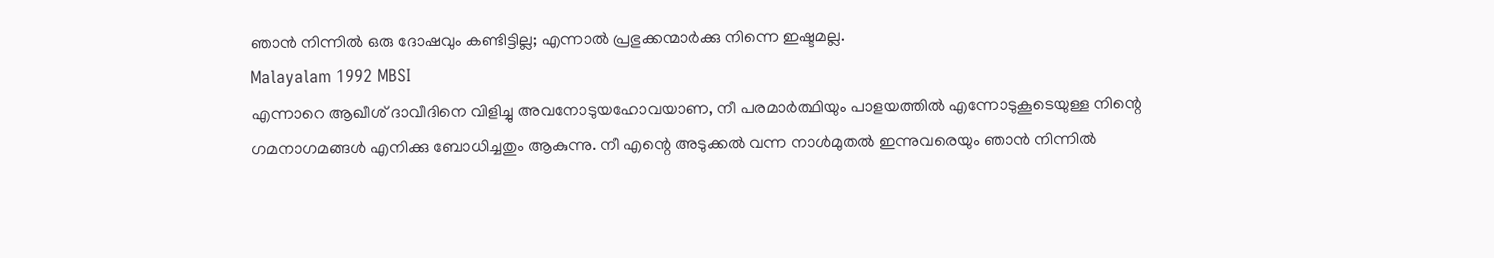ഞാൻ നിന്നിൽ ഒരു ദോഷവും കണ്ടിട്ടില്ല; എന്നാൽ പ്രഭുക്കന്മാർക്കു നിന്നെ ഇഷ്ടമല്ല.
Malayalam 1992 MBSI
എന്നാറെ ആഖീശ് ദാവീദിനെ വിളിച്ചു അവനോടുയഹോവയാണ, നീ പരമാര്‍ത്ഥിയും പാളയത്തില്‍ എന്നോടുകൂടെയുള്ള നിന്റെ ഗമനാഗമങ്ങള്‍ എനിക്കു ബോധിച്ചതും ആകുന്നു. നീ എന്റെ അടുക്കല്‍ വന്ന നാള്‍മുതല്‍ ഇന്നുവരെയും ഞാന്‍ നിന്നില്‍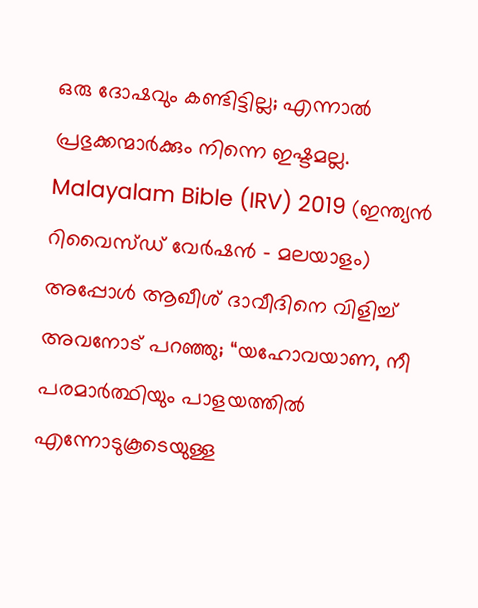ഒരു ദോഷവും കണ്ടിട്ടില്ല; എന്നാല്‍ പ്രഭുക്കന്മാര്‍ക്കും നിന്നെ ഇഷ്ടമല്ല.
Malayalam Bible (IRV) 2019 (ഇന്ത്യൻ റിവൈസ്ഡ് വേർഷൻ - മലയാളം)
അപ്പോൾ ആഖീശ് ദാവീദിനെ വിളിച്ച് അവനോട് പറഞ്ഞു; “യഹോവയാണ, നീ പരമാർത്ഥിയും പാളയത്തിൽ എന്നോടുകൂടെയുള്ള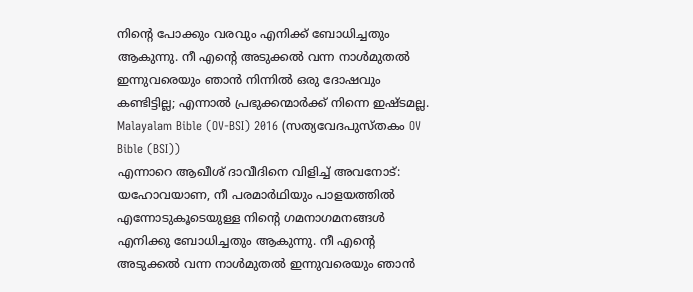നിന്റെ പോക്കും വരവും എനിക്ക് ബോധിച്ചതും ആകുന്നു. നീ എന്റെ അടുക്കൽ വന്ന നാൾമുതൽ ഇന്നുവരെയും ഞാൻ നിന്നിൽ ഒരു ദോഷവും കണ്ടിട്ടില്ല; എന്നാൽ പ്രഭുക്കന്മാർക്ക് നിന്നെ ഇഷ്ടമല്ല.
Malayalam Bible (OV-BSI) 2016 (സത്യവേദപുസ്തകം OV Bible (BSI))
എന്നാറെ ആഖീശ് ദാവീദിനെ വിളിച്ച് അവനോട്: യഹോവയാണ, നീ പരമാര്‍ഥിയും പാളയത്തിൽ എന്നോടുകൂടെയുള്ള നിന്‍റെ ഗമനാഗമനങ്ങള്‍ എനിക്കു ബോധിച്ചതും ആകുന്നു. നീ എന്‍റെ അടുക്കൽ വന്ന നാള്‍മുതൽ ഇന്നുവരെയും ഞാന്‍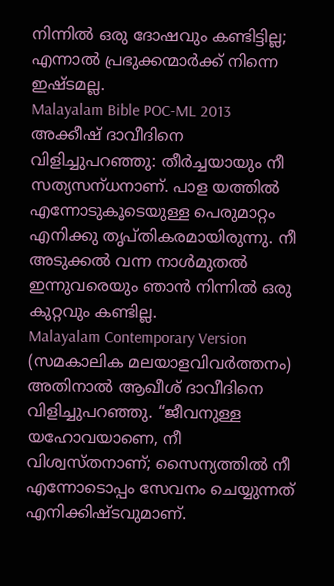നിന്നിൽ ഒരു ദോഷവും കണ്ടിട്ടില്ല; എന്നാൽ പ്രഭുക്കന്മാര്‍ക്ക് നിന്നെ ഇഷ്ടമല്ല.
Malayalam Bible POC-ML 2013
അക്കീഷ്‌ ദാവീദിനെ വിളിച്ചുപറഞ്ഞു: തീര്‍ച്ചയായും നീ സത്യസന്‌ധനാണ്‌. പാള യത്തില്‍ എന്നോടുകൂടെയുള്ള പെരുമാറ്റം എനിക്കു തൃപ്‌തികരമായിരുന്നു. നീ അടുക്കല്‍ വന്ന നാള്‍മുതല്‍ ഇന്നുവരെയും ഞാന്‍ നിന്നില്‍ ഒരു കുറ്റവും കണ്ടില്ല.
Malayalam Contemporary Version (സമകാലിക മലയാളവിവർത്തനം)
അതിനാൽ ആഖീശ് ദാവീദിനെ വിളിച്ചുപറഞ്ഞു. “ജീവനുള്ള യഹോവയാണെ, നീ വിശ്വസ്തനാണ്; സൈന്യത്തിൽ നീ എന്നോടൊപ്പം സേവനം ചെയ്യുന്നത് എനിക്കിഷ്ടവുമാണ്.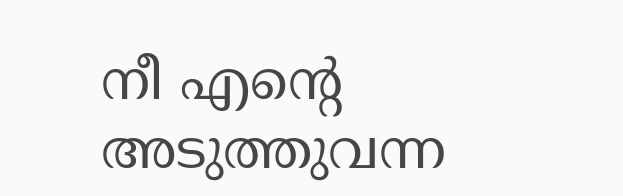നീ എന്റെ അടുത്തുവന്ന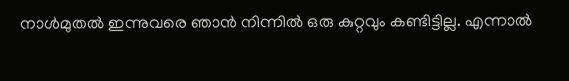നാൾമുതൽ ഇന്നുവരെ ഞാൻ നിന്നിൽ ഒരു കുറ്റവും കണ്ടിട്ടില്ല. എന്നാൽ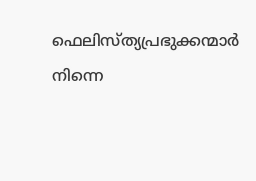ഫെലിസ്ത്യപ്രഭുക്കന്മാർ നിന്നെ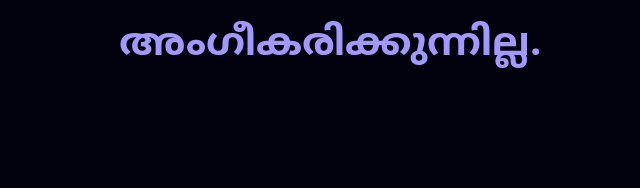അംഗീകരിക്കുന്നില്ല.